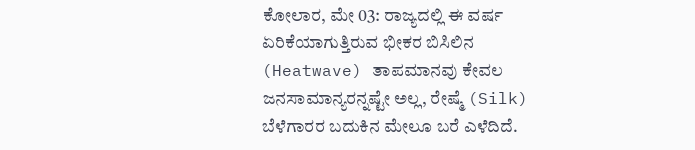ಕೋಲಾರ, ಮೇ 03: ರಾಜ್ಯದಲ್ಲಿ ಈ ವರ್ಷ ಏರಿಕೆಯಾಗುತ್ತಿರುವ ಭೀಕರ ಬಿಸಿಲಿನ (Heatwave) ತಾಪಮಾನವು ಕೇವಲ ಜನಸಾಮಾನ್ಯರನ್ನಷ್ಟೇ ಅಲ್ಲ, ರೇಷ್ಮೆ (Silk) ಬೆಳೆಗಾರರ ಬದುಕಿನ ಮೇಲೂ ಬರೆ ಎಳೆದಿದೆ.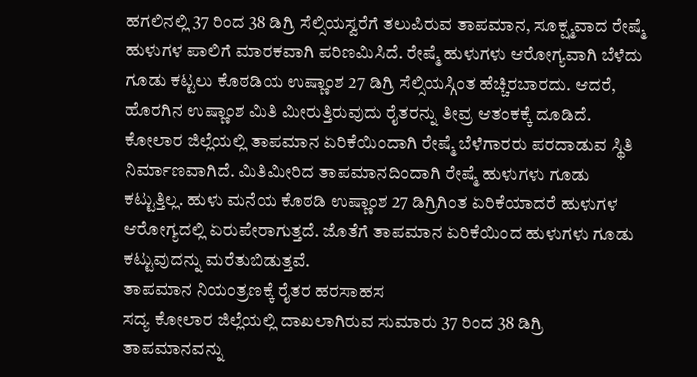ಹಗಲಿನಲ್ಲಿ 37 ರಿಂದ 38 ಡಿಗ್ರಿ ಸೆಲ್ಸಿಯಸ್ವರೆಗೆ ತಲುಪಿರುವ ತಾಪಮಾನ, ಸೂಕ್ಷ್ಮವಾದ ರೇಷ್ಮೆ ಹುಳುಗಳ ಪಾಲಿಗೆ ಮಾರಕವಾಗಿ ಪರಿಣಮಿಸಿದೆ. ರೇಷ್ಮೆ ಹುಳುಗಳು ಆರೋಗ್ಯವಾಗಿ ಬೆಳೆದು ಗೂಡು ಕಟ್ಟಲು ಕೊಠಡಿಯ ಉಷ್ಣಾಂಶ 27 ಡಿಗ್ರಿ ಸೆಲ್ಸಿಯಸ್ಗಿಂತ ಹೆಚ್ಚಿರಬಾರದು. ಆದರೆ, ಹೊರಗಿನ ಉಷ್ಣಾಂಶ ಮಿತಿ ಮೀರುತ್ತಿರುವುದು ರೈತರನ್ನು ತೀವ್ರ ಆತಂಕಕ್ಕೆ ದೂಡಿದೆ.
ಕೋಲಾರ ಜಿಲ್ಲೆಯಲ್ಲಿ ತಾಪಮಾನ ಏರಿಕೆಯಿಂದಾಗಿ ರೇಷ್ಮೆ ಬೆಳೆಗಾರರು ಪರದಾಡುವ ಸ್ಥಿತಿ ನಿರ್ಮಾಣವಾಗಿದೆ. ಮಿತಿಮೀರಿದ ತಾಪಮಾನದಿಂದಾಗಿ ರೇಷ್ಮೆ ಹುಳುಗಳು ಗೂಡು ಕಟ್ಟುತ್ತಿಲ್ಲ. ಹುಳು ಮನೆಯ ಕೊಠಡಿ ಉಷ್ಣಾಂಶ 27 ಡಿಗ್ರಿಗಿಂತ ಏರಿಕೆಯಾದರೆ ಹುಳುಗಳ ಆರೋಗ್ಯದಲ್ಲಿ ಏರುಪೇರಾಗುತ್ತದೆ. ಜೊತೆಗೆ ತಾಪಮಾನ ಏರಿಕೆಯಿಂದ ಹುಳುಗಳು ಗೂಡು ಕಟ್ಟುವುದನ್ನು ಮರೆತುಬಿಡುತ್ತವೆ.
ತಾಪಮಾನ ನಿಯಂತ್ರಣಕ್ಕೆ ರೈತರ ಹರಸಾಹಸ
ಸದ್ಯ ಕೋಲಾರ ಜಿಲ್ಲೆಯಲ್ಲಿ ದಾಖಲಾಗಿರುವ ಸುಮಾರು 37 ರಿಂದ 38 ಡಿಗ್ರಿ ತಾಪಮಾನವನ್ನು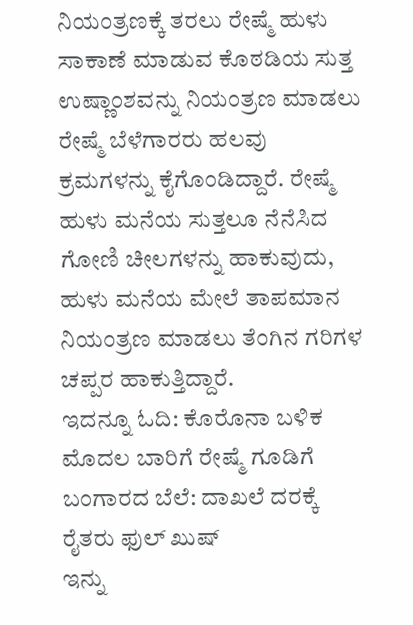ನಿಯಂತ್ರಣಕ್ಕೆ ತರಲು ರೇಷ್ಮೆ ಹುಳು ಸಾಕಾಣೆ ಮಾಡುವ ಕೊಠಡಿಯ ಸುತ್ತ ಉಷ್ಣಾಂಶವನ್ನು ನಿಯಂತ್ರಣ ಮಾಡಲು ರೇಷ್ಮೆ ಬೆಳೆಗಾರರು ಹಲವು ಕ್ರಮಗಳನ್ನು ಕೈಗೊಂಡಿದ್ದಾರೆ. ರೇಷ್ಮೆ ಹುಳು ಮನೆಯ ಸುತ್ತಲೂ ನೆನೆಸಿದ ಗೋಣಿ ಚೀಲಗಳನ್ನು ಹಾಕುವುದು, ಹುಳು ಮನೆಯ ಮೇಲೆ ತಾಪಮಾನ ನಿಯಂತ್ರಣ ಮಾಡಲು ತೆಂಗಿನ ಗರಿಗಳ ಚಪ್ಪರ ಹಾಕುತ್ತಿದ್ದಾರೆ.
ಇದನ್ನೂ ಓದಿ: ಕೊರೊನಾ ಬಳಿಕ ಮೊದಲ ಬಾರಿಗೆ ರೇಷ್ಮೆ ಗೂಡಿಗೆ ಬಂಗಾರದ ಬೆಲೆ: ದಾಖಲೆ ದರಕ್ಕೆ ರೈತರು ಫುಲ್ ಖುಷ್
ಇನ್ನು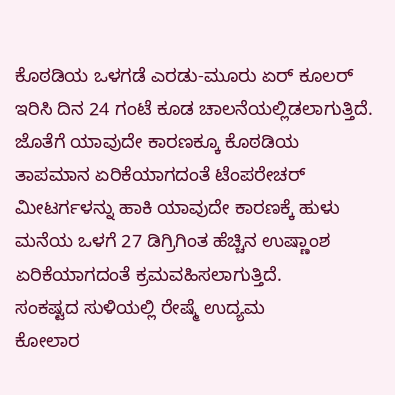ಕೊಠಡಿಯ ಒಳಗಡೆ ಎರಡು-ಮೂರು ಏರ್ ಕೂಲರ್ ಇರಿಸಿ ದಿನ 24 ಗಂಟೆ ಕೂಡ ಚಾಲನೆಯಲ್ಲಿಡಲಾಗುತ್ತಿದೆ. ಜೊತೆಗೆ ಯಾವುದೇ ಕಾರಣಕ್ಕೂ ಕೊಠಡಿಯ ತಾಪಮಾನ ಏರಿಕೆಯಾಗದಂತೆ ಟೆಂಪರೇಚರ್ ಮೀಟರ್ಗಳನ್ನು ಹಾಕಿ ಯಾವುದೇ ಕಾರಣಕ್ಕೆ ಹುಳು ಮನೆಯ ಒಳಗೆ 27 ಡಿಗ್ರಿಗಿಂತ ಹೆಚ್ಚಿನ ಉಷ್ಣಾಂಶ ಏರಿಕೆಯಾಗದಂತೆ ಕ್ರಮವಹಿಸಲಾಗುತ್ತಿದೆ.
ಸಂಕಷ್ಟದ ಸುಳಿಯಲ್ಲಿ ರೇಷ್ಮೆ ಉದ್ಯಮ
ಕೋಲಾರ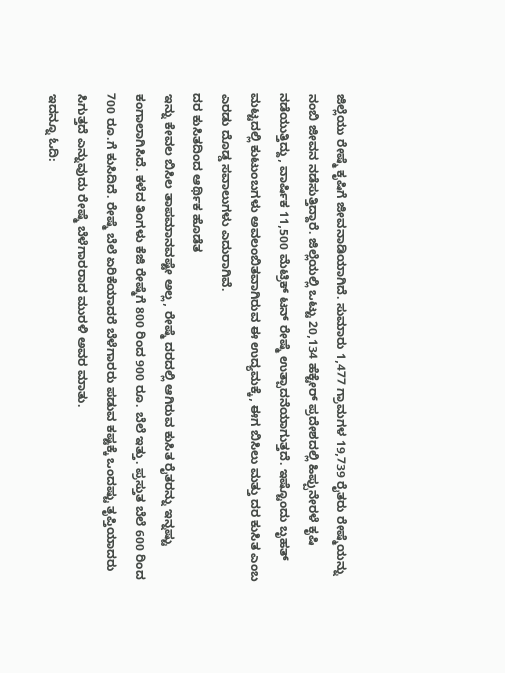ಜಿಲ್ಲೆಯು ರೇಷ್ಮೆ ಕೃಷಿಗೆ ಜೀವನಾಡಿಯಾಗಿದೆ. ಸುಮಾರು 1,477 ಗ್ರಾಮಗಳ 19,739 ರೈತರು ರೇಷ್ಮೆಯನ್ನು ನಂಬಿ ಜೀವನ ನಡೆಸುತ್ತಿದ್ದಾರೆ. ಜಿಲ್ಲೆಯಲ್ಲಿ ಒಟ್ಟು 20,134 ಹೆಕ್ಟೇರ್ ಪ್ರದೇಶದಲ್ಲಿ ಹಿಪ್ಪುನೇರಳೆ ಕೃಷಿ ನಡೆಯುತ್ತಿದ್ದು, ವಾರ್ಷಿಕ 11,500 ಮೆಟ್ರಿಕ್ ಟನ್ ರೇಷ್ಮೆ ಉತ್ಪಾದನೆಯಾಗುತ್ತದೆ. ಇಷ್ಟೊಂದು ಬೃಹತ್ ಮಟ್ಟದಲ್ಲಿ ಕುಟುಂಬಗಳು ಅವಲಂಬಿತವಾಗಿರುವ ಈ ಉದ್ಯಮಕ್ಕೆ, ಈಗ ಬಿಸಿಲು ಮತ್ತು ದರ ಕುಸಿತ ಎಂಬ ಎರಡು ದೊಡ್ಡ ಸವಾಲುಗಳು ಎದುರಾಗಿವೆ.
ದರ ಕುಸಿತದಿಂದ ಆರ್ಥಿಕ ಹೊಡೆತ
ಇನ್ನು ಕೇವಲ ಬಿಸಿಲ ತಾಪಮಾನವಷ್ಟೇ ಅಲ್ಲ, ರೇಷ್ಮೆ ದರದಲ್ಲಿ ಆಗಿರುವ ಕುಸಿತ ರೈತರನ್ನು ಇನ್ನಷ್ಟು ಕಂಗಾಲಾಗಿಸಿದೆ. ಕಳೆದ ತಿಂಗಳು ಕೆಜಿ ರೇಷ್ಮೆಗೆ 800 ರಿಂದ 900 ರೂ. ಬೆಲೆ ಇತ್ತು. ಪ್ರಸ್ತುತ ಬೆಲೆ 600 ರಿಂದ 700 ರೂ.ಗೆ ಕುಸಿದಿದೆ. ರೇಷ್ಮೆ ಬೆಲೆ ಏರಿಕೆಯಾದರೆ ಬೆಳೆಗಾರರು ಪಡುವ ಕಷ್ಟಕ್ಕೆ ಒಂದಷ್ಟು ತೃಪ್ತಿಯಾದರು ಸಿಗುತ್ತದೆ ಎನ್ನುವುದು ರೇಷ್ಮೆ ಬೆಳೆಗಾರರಾದ ಮುರಳಿ ಅವರ ಮಾತು.
ಇದನ್ನೂ ಓದಿ: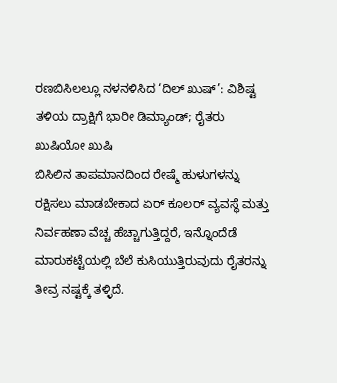ರಣಬಿಸಿಲಲ್ಲೂ ನಳನಳಿಸಿದ ‘ದಿಲ್ ಖುಷ್’: ವಿಶಿಷ್ಟ ತಳಿಯ ದ್ರಾಕ್ಷಿಗೆ ಭಾರೀ ಡಿಮ್ಯಾಂಡ್; ರೈತರು ಖುಷಿಯೋ ಖುಷಿ
ಬಿಸಿಲಿನ ತಾಪಮಾನದಿಂದ ರೇಷ್ಮೆ ಹುಳುಗಳನ್ನು ರಕ್ಷಿಸಲು ಮಾಡಬೇಕಾದ ಏರ್ ಕೂಲರ್ ವ್ಯವಸ್ಥೆ ಮತ್ತು ನಿರ್ವಹಣಾ ವೆಚ್ಚ ಹೆಚ್ಚಾಗುತ್ತಿದ್ದರೆ, ಇನ್ನೊಂದೆಡೆ ಮಾರುಕಟ್ಟೆಯಲ್ಲಿ ಬೆಲೆ ಕುಸಿಯುತ್ತಿರುವುದು ರೈತರನ್ನು ತೀವ್ರ ನಷ್ಟಕ್ಕೆ ತಳ್ಳಿದೆ.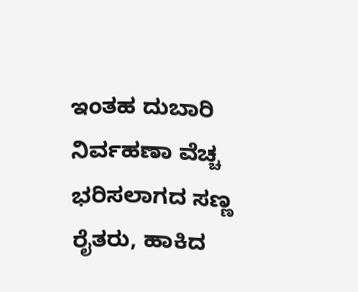ಇಂತಹ ದುಬಾರಿ ನಿರ್ವಹಣಾ ವೆಚ್ಚ ಭರಿಸಲಾಗದ ಸಣ್ಣ ರೈತರು, ಹಾಕಿದ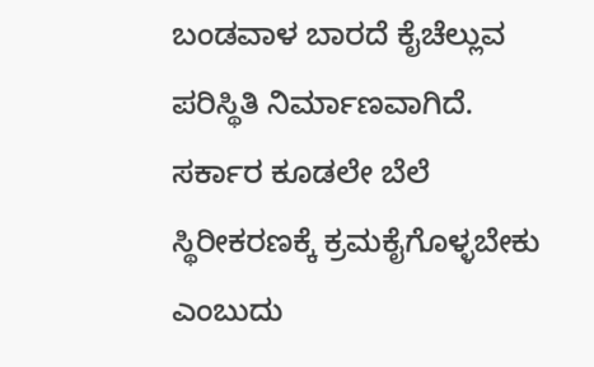ಬಂಡವಾಳ ಬಾರದೆ ಕೈಚೆಲ್ಲುವ ಪರಿಸ್ಥಿತಿ ನಿರ್ಮಾಣವಾಗಿದೆ. ಸರ್ಕಾರ ಕೂಡಲೇ ಬೆಲೆ ಸ್ಥಿರೀಕರಣಕ್ಕೆ ಕ್ರಮಕೈಗೊಳ್ಳಬೇಕು ಎಂಬುದು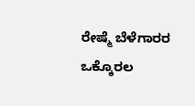ರೇಷ್ಮೆ ಬೆಳೆಗಾರರ ಒಕ್ಕೊರಲ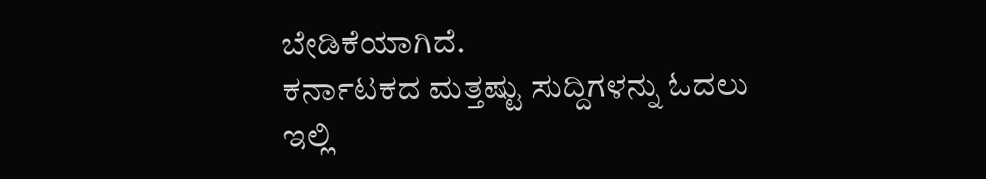ಬೇಡಿಕೆಯಾಗಿದೆ.
ಕರ್ನಾಟಕದ ಮತ್ತಷ್ಟು ಸುದ್ದಿಗಳನ್ನು ಓದಲು ಇಲ್ಲಿ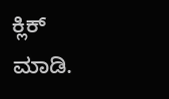ಕ್ಲಿಕ್ ಮಾಡಿ.